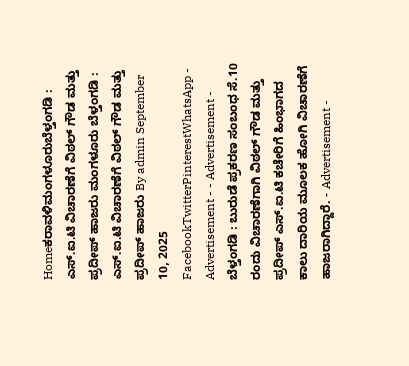Homeಕರಾವಳಿಮಂಗಳೂರುಬೆಳ್ತಂಗಡಿ : ಎಸ್.ಐ.ಟಿ ವಿಚಾರಣೆಗೆ ವಿಠಲ್ ಗೌಡ ಮತ್ತು ಪ್ರದೀಪ್ ಹಾಜರು ಮಂಗಳೂರು ಬೆಳ್ತಂಗಡಿ : ಎಸ್.ಐ.ಟಿ ವಿಚಾರಣೆಗೆ ವಿಠಲ್ ಗೌಡ ಮತ್ತು ಪ್ರದೀಪ್ ಹಾಜರು By admin September 10, 2025 FacebookTwitterPinterestWhatsApp - Advertisement - - Advertisement - ಬೆಳ್ತಂಗಡಿ : ಬುರುಡೆ ಪ್ರಕರಣ ಸಂಬಂಧ ಸೆ.10 ರಂದು ವಿಚಾರಣೆಗಾಗಿ ವಿಠಲ್ ಗೌಡ ಮತ್ತು ಪ್ರದೀಪ್ ಎಸ್.ಐ.ಟಿ ಕಚೇರಿಗೆ ಹಿಂಭಾಗದ ಕಾಲು ದಾರಿಯ ಮೂಲಕ ಹೋಗಿ ವಿಚಾರಣೆಗೆ ಹಾಜರಾಗಿದ್ದಾರೆ. - Advertisement -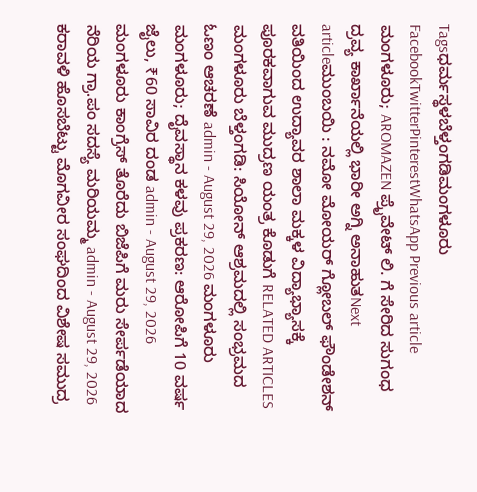Tagsಧರ್ಮಸ್ಥಳಬೆಳ್ತಂಗಡಿಮಂಗಳೂರು FacebookTwitterPinterestWhatsApp Previous article ಮಂಗಳೂರು; AROMAZEN ಪ್ರೈವೇಟ್ ಲಿ. ಗೆ ಸೇರಿದ ಸುಗಂಧ ದ್ರವ್ಯ ಕಾರ್ಖಾನೆಯಲ್ಲಿ ಭಾರೀ ಅಗ್ನಿ ಅನಾಹುತNext articleಮುಂಬಯಿ : ನಮೋ ಮೋಯರ್ ಗ್ಲೋಬಲ್ ಫೌಂಡೇಶನ್ ವತಿಯಿಂದ ಉದ್ಯಾವರ ಶಾಲಾ ಮಕ್ಕಳ ವಿದ್ಯಾಭ್ಯಾಸಕ್ಕೆ ಪೂರಕವಾಗುವ ಮುದ್ರಣ ಯಂತ್ರ ಕೊಡುಗೆ RELATED ARTICLES ಮಂಗಳೂರು ಬೆಳ್ತಂಗಡಿ: ಸಿಯೋನ್ ಆಶ್ರಮದಲ್ಲಿ ಸಂಭ್ರಮದ ಓಣಂ ಆಚರಣೆ admin - August 29, 2026 ಮಂಗಳೂರು ಮಂಗಳೂರು; ದೈವಸ್ಥಾನ ಕಳವು ಪ್ರಕರಣ: ಆರೋಪಿಗೆ 10 ವರ್ಷ ಜೈಲು, ₹60 ಸಾವಿರ ದಂಡ admin - August 29, 2026 ಮಂಗಳೂರು ಕಾಂಗ್ರೆಸ್ ತೊರೆದು ಬಿಜೆಪಿಗೆ ಮರು ಸೇರ್ಪಡೆಯಾದ ನೆರಿಯ ಗ್ರಾ.ಪಂ ಸದಸ್ಯೆ ಮರಿಯಮ್ಮ admin - August 29, 2026 ಕರಾವಳಿ ಹೊಸಬೆಟ್ಟು ಮೊಗವೀರ ಸಂಘದಿಂದ ವಿಶೇಷ ಸಮುದ್ರ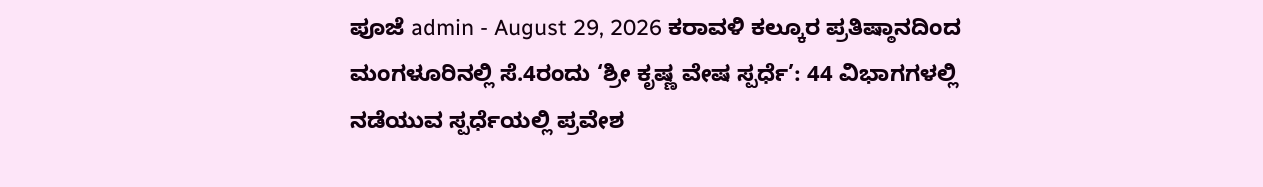ಪೂಜೆ admin - August 29, 2026 ಕರಾವಳಿ ಕಲ್ಕೂರ ಪ್ರತಿಷ್ಠಾನದಿಂದ ಮಂಗಳೂರಿನಲ್ಲಿ ಸೆ.4ರಂದು ‘ಶ್ರೀ ಕೃಷ್ಣ ವೇಷ ಸ್ಪರ್ಧೆ’: 44 ವಿಭಾಗಗಳಲ್ಲಿ ನಡೆಯುವ ಸ್ಪರ್ಧೆಯಲ್ಲಿ ಪ್ರವೇಶ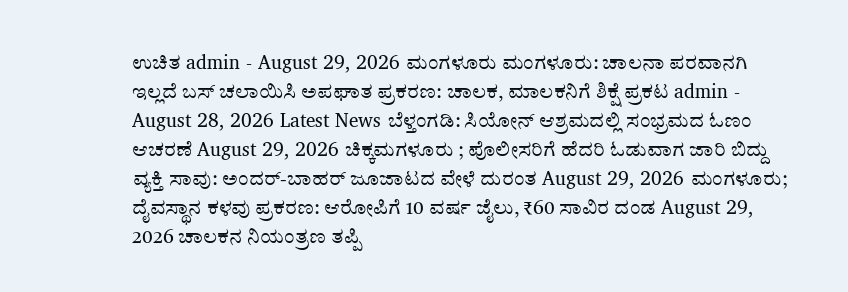ಉಚಿತ admin - August 29, 2026 ಮಂಗಳೂರು ಮಂಗಳೂರು: ಚಾಲನಾ ಪರವಾನಗಿ ಇಲ್ಲದೆ ಬಸ್ ಚಲಾಯಿಸಿ ಅಪಘಾತ ಪ್ರಕರಣ: ಚಾಲಕ, ಮಾಲಕನಿಗೆ ಶಿಕ್ಷೆ ಪ್ರಕಟ admin - August 28, 2026 Latest News ಬೆಳ್ತಂಗಡಿ: ಸಿಯೋನ್ ಆಶ್ರಮದಲ್ಲಿ ಸಂಭ್ರಮದ ಓಣಂ ಆಚರಣೆ August 29, 2026 ಚಿಕ್ಕಮಗಳೂರು ; ಪೊಲೀಸರಿಗೆ ಹೆದರಿ ಓಡುವಾಗ ಜಾರಿ ಬಿದ್ದು ವ್ಯಕ್ತಿ ಸಾವು: ಅಂದರ್-ಬಾಹರ್ ಜೂಜಾಟದ ವೇಳೆ ದುರಂತ August 29, 2026 ಮಂಗಳೂರು; ದೈವಸ್ಥಾನ ಕಳವು ಪ್ರಕರಣ: ಆರೋಪಿಗೆ 10 ವರ್ಷ ಜೈಲು, ₹60 ಸಾವಿರ ದಂಡ August 29, 2026 ಚಾಲಕನ ನಿಯಂತ್ರಣ ತಪ್ಪಿ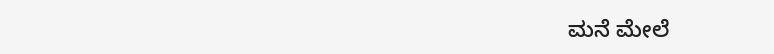ಮನೆ ಮೇಲೆ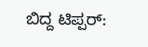ಬಿದ್ದ ಟಿಪ್ಪರ್: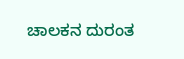ಚಾಲಕನ ದುರಂತ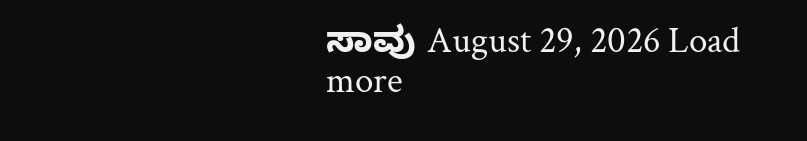ಸಾವು August 29, 2026 Load more